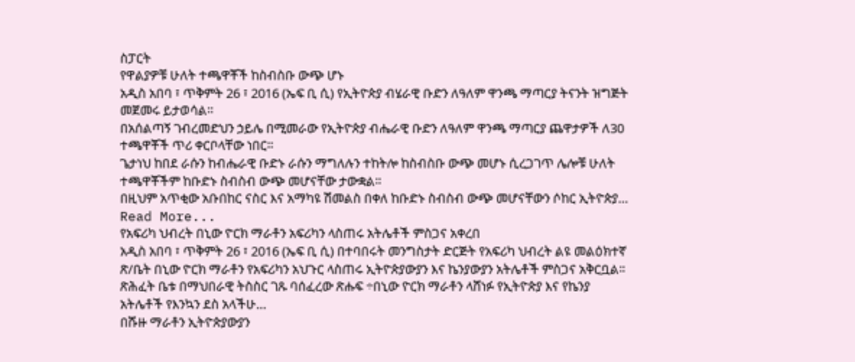ስፓርት
የዋልያዎቹ ሁለት ተጫዋቾች ከስብስቡ ውጭ ሆኑ
አዲስ አበባ ፣ ጥቅምት 26 ፣ 2016 (ኤፍ ቢ ሲ) የኢትዮጵያ ብሄራዊ ቡድን ለዓለም ዋንጫ ማጣርያ ትናንት ዝግጅት መጀመሩ ይታወሳል።
በአሰልጣኝ ገብረመድህን ኃይሌ በሚመራው የኢትዮጵያ ብሔራዊ ቡድን ለዓለም ዋንጫ ማጣርያ ጨዋታዎች ለ30 ተጫዋቾች ጥሪ ቀርቦላቸው ነበር።
ጌታነህ ከበደ ራሱን ከብሔራዊ ቡድኑ ራሱን ማግለሉን ተከትሎ ከስብስቡ ውጭ መሆኑ ሲረጋገጥ ሌሎቹ ሁለት ተጫዋቾችም ከቡድኑ ስብስብ ውጭ መሆናቸው ታውቋል።
በዚህም አጥቂው አቡበከር ናስር እና አማካዩ ሽመልስ በቀለ ከቡድኑ ስብስብ ውጭ መሆናቸውን ሶከር ኢትዮጵያ…
Read More...
የአፍሪካ ህብረት በኒው ዮርክ ማራቶን አፍሪካን ላስጠሩ አትሌቶች ምስጋና አቀረበ
አዲስ አበባ ፣ ጥቅምት 26 ፣ 2016 (ኤፍ ቢ ሲ) በተባበሩት መንግስታት ድርጅት የአፍሪካ ህብረት ልዩ መልዕክተኛ ጽ/ቤት በኒው ዮርክ ማራቶን የአፍሪካን አህጉር ላስጠሩ ኢትዮጵያውያን እና ኬንያውያን አትሌቶች ምስጋና አቅርቧል፡፡
ጽሕፈት ቤቱ በማህበራዊ ትስስር ገጹ ባሰፈረው ጽሑፍ ÷በኒው ዮርክ ማራቶን ላሸነፉ የኢትዮጵያ እና የኬንያ አትሌቶች የእንኳን ደስ አላችሁ…
በሹዙ ማራቶን ኢትዮጵያውያን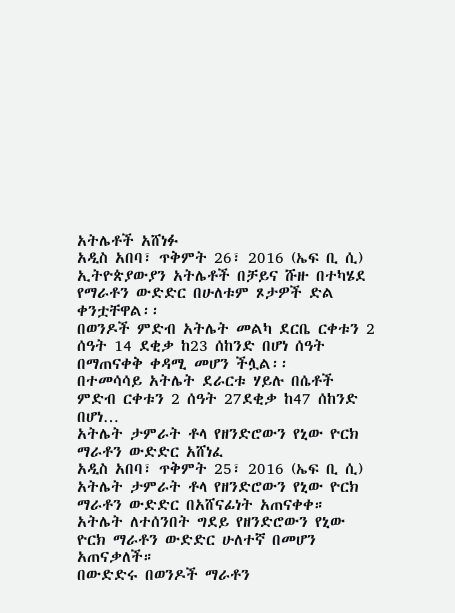አትሌቶች አሸነፉ
አዲስ አበባ፣ ጥቅምት 26፣ 2016 (ኤፍ ቢ ሲ) ኢትዮጵያውያን አትሌቶች በቻይና ሹዙ በተካሄደ የማራቶን ውድድር በሁለቱም ጾታዎች ድል ቀንቷቸዋል፡፡
በወንዶች ምድብ አትሌት መልካ ደርቤ ርቀቱን 2 ሰዓት 14 ደቂቃ ከ23 ሰከንድ በሆነ ሰዓት በማጠናቀቅ ቀዳሚ መሆን ችሏል፡፡
በተመሳሳይ አትሌት ደራርቱ ሃይሉ በሴቶች ምድብ ርቀቱን 2 ሰዓት 27ደቂቃ ከ47 ሰከንድ በሆነ…
አትሌት ታምራት ቶላ የዘንድሮውን የኒው ዮርክ ማራቶን ውድድር አሸነፈ
አዲስ አበባ፣ ጥቅምት 25፣ 2016 (ኤፍ ቢ ሲ) አትሌት ታምራት ቶላ የዘንድሮውን የኒው ዮርክ ማራቶን ውድድር በአሸናፊነት አጠናቀቀ።
አትሌት ለተሰንበት ግደይ የዘንድሮውን የኒው ዮርክ ማራቶን ውድድር ሁለተኛ በመሆን አጠናቃለች።
በውድድሩ በወንዶች ማራቶን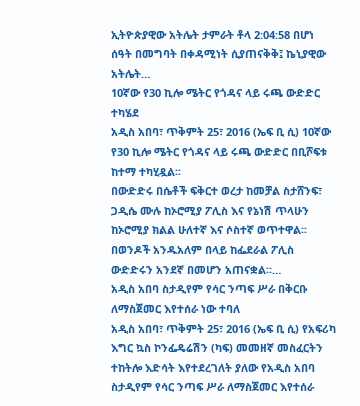ኢትዮጵያዊው አትሌት ታምራት ቶላ 2:04:58 በሆነ ሰዓት በመግባት በቀዳሚነት ሲያጠናቅቅ፤ ኬኒያዊው አትሌት…
10ኛው የ30 ኪሎ ሜትር የጎዳና ላይ ሩጫ ውድድር ተካሄደ
አዲስ አበባ፣ ጥቅምት 25፣ 2016 (ኤፍ ቢ ሲ) 10ኛው የ30 ኪሎ ሜትር የጎዳና ላይ ሩጫ ውድድር በቢሾፍቱ ከተማ ተካሂዷል፡፡
በውድድሩ በሴቶች ፍቅርተ ወረታ ከመቻል ስታሸንፍ፣ ጋዲሴ ሙሉ ከኦሮሚያ ፖሊስ እና የኔነሽ ጥላሁን ከኦሮሚያ ክልል ሁለተኛ እና ሶስተኛ ወጥተዋል፡፡
በወንዶች አንዱአለም በላይ ከፌደራል ፖሊስ ውድድሩን አንደኛ በመሆን አጠናቋል።…
አዲስ አበባ ስታዲየም የሳር ንጣፍ ሥራ በቅርቡ ለማስጀመር እየተሰራ ነው ተባለ
አዲስ አበባ፣ ጥቅምት 25፣ 2016 (ኤፍ ቢ ሲ) የአፍሪካ እግር ኳስ ኮንፌዴሬሽን (ካፍ) መመዘኛ መስፈርትን ተከትሎ እድሳት እየተደረገለት ያለው የአዲስ አበባ ስታዲየም የሳር ንጣፍ ሥራ ለማስጀመር እየተሰራ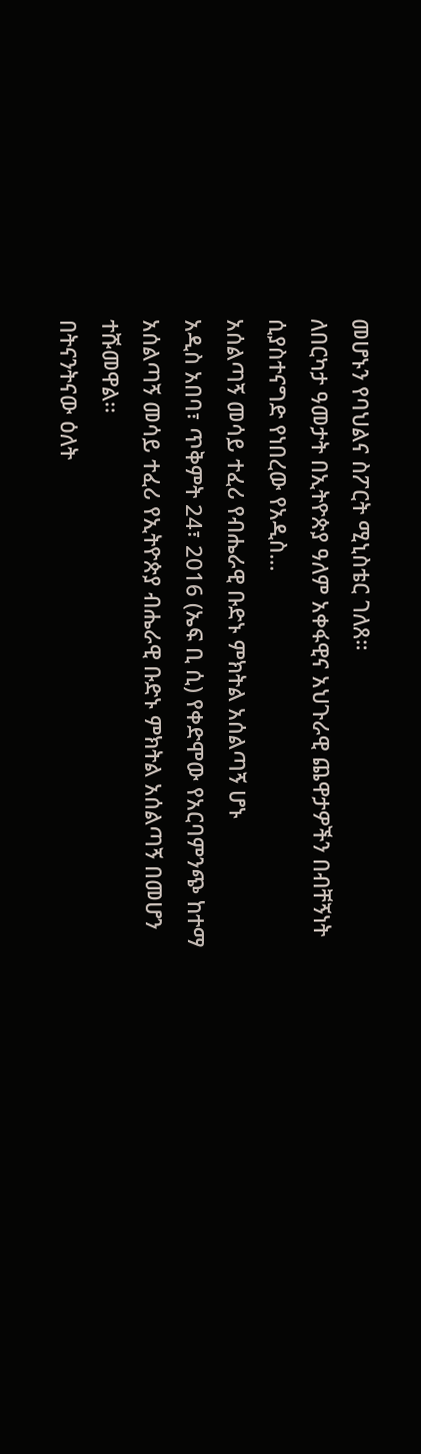መሆኑን የባህልና ስፖርት ሚኒስቴር ገለጸ።
ለበርካታ ዓመታት በኢትዮጵያ ዓለም አቀፋዊና አህጉራዊ ጨዋታዎችን በብቸኝነት ሲያስተናግድ የነበረው የአዲስ…
አሰልጣኝ መሳይ ተፈሪ የብሔራዊ ቡድኑ ምክትል አሰልጣኝ ሆኑ
አዲስ አበባ፣ ጥቅምት 24፣ 2016 (ኤፍ ቢ ሲ) የቀድሞው የአርባምንጭ ከተማ አሰልጣኝ መሳይ ተፈሪ የኢትዮጵያ ብሔራዊ ቡድኑ ምክትል አሰልጣኝ በመሆን ተሹመዋል፡፡
በትናንትናው ዕለት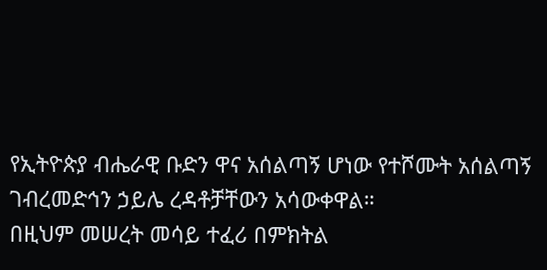የኢትዮጵያ ብሔራዊ ቡድን ዋና አሰልጣኝ ሆነው የተሾሙት አሰልጣኝ ገብረመድኅን ኃይሌ ረዳቶቻቸውን አሳውቀዋል።
በዚህም መሠረት መሳይ ተፈሪ በምክትል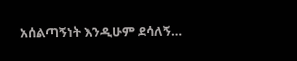አሰልጣኝነት እንዲሁም ደሳለኝ…